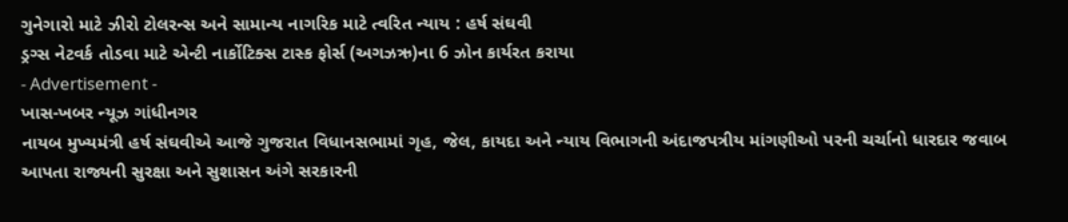ગુનેગારો માટે ઝીરો ટોલરન્સ અને સામાન્ય નાગરિક માટે ત્વરિત ન્યાય : હર્ષ સંઘવી
ડ્રગ્સ નેટવર્ક તોડવા માટે એન્ટી નાર્કોટિક્સ ટાસ્ક ફોર્સ (અગઝઋ)ના 6 ઝોન કાર્યરત કરાયા
- Advertisement -
ખાસ-ખબર ન્યૂઝ ગાંધીનગર
નાયબ મુખ્યમંત્રી હર્ષ સંઘવીએ આજે ગુજરાત વિધાનસભામાં ગૃહ, જેલ, કાયદા અને ન્યાય વિભાગની અંદાજપત્રીય માંગણીઓ પરની ચર્ચાનો ધારદાર જવાબ આપતા રાજ્યની સુરક્ષા અને સુશાસન અંગે સરકારની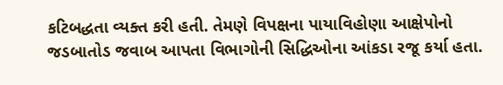કટિબદ્ધતા વ્યક્ત કરી હતી. તેમણે વિપક્ષના પાયાવિહોણા આક્ષેપોનો જડબાતોડ જવાબ આપતા વિભાગોની સિદ્ધિઓના આંકડા રજૂ કર્યા હતા.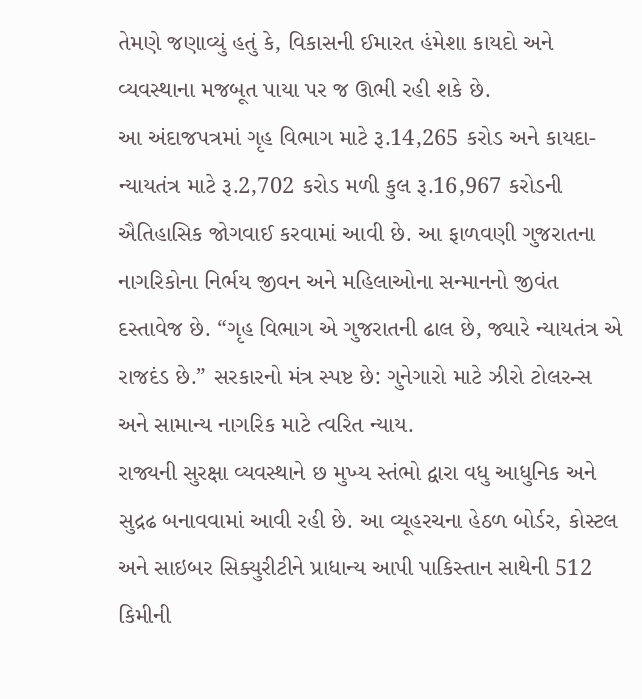તેમણે જણાવ્યું હતું કે, વિકાસની ઈમારત હંમેશા કાયદો અને વ્યવસ્થાના મજબૂત પાયા પર જ ઊભી રહી શકે છે.
આ અંદાજપત્રમાં ગૃહ વિભાગ માટે રૂ.14,265 કરોડ અને કાયદા-ન્યાયતંત્ર માટે રૂ.2,702 કરોડ મળી કુલ રૂ.16,967 કરોડની ઐતિહાસિક જોગવાઈ કરવામાં આવી છે. આ ફાળવણી ગુજરાતના નાગરિકોના નિર્ભય જીવન અને મહિલાઓના સન્માનનો જીવંત દસ્તાવેજ છે. “ગૃહ વિભાગ એ ગુજરાતની ઢાલ છે, જ્યારે ન્યાયતંત્ર એ રાજદંડ છે.” સરકારનો મંત્ર સ્પષ્ટ છે: ગુનેગારો માટે ઝીરો ટોલરન્સ અને સામાન્ય નાગરિક માટે ત્વરિત ન્યાય.
રાજ્યની સુરક્ષા વ્યવસ્થાને છ મુખ્ય સ્તંભો દ્વારા વધુ આધુનિક અને સુદ્રઢ બનાવવામાં આવી રહી છે. આ વ્યૂહરચના હેઠળ બોર્ડર, કોસ્ટલ અને સાઇબર સિક્યુરીટીને પ્રાધાન્ય આપી પાકિસ્તાન સાથેની 512 કિમીની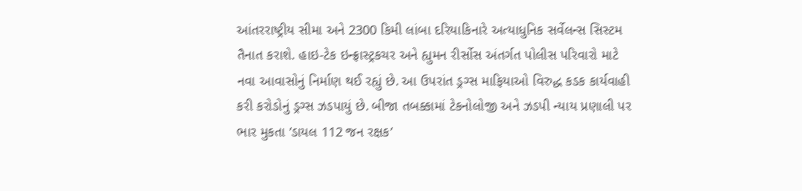આંતરરાષ્ટ્રીય સીમા અને 2300 કિમી લાંબા દરિયાકિનારે અત્યાધુનિક સર્વેલન્સ સિસ્ટમ તૈનાત કરાશે. હાઇ-ટેક ઇન્ફ્રાસ્ટ્રકચર અને હ્યુમન રીર્સોસ અંતર્ગત પોલીસ પરિવારો માટે નવા આવાસોનું નિર્માણ થઈ રહ્યું છે. આ ઉપરાંત ડ્રગ્સ માફિયાઓ વિરુદ્ધ કડક કાર્યવાહી કરી કરોડોનું ડ્રગ્સ ઝડપાયું છે. બીજા તબક્કામાં ટેકનોલોજી અને ઝડપી ન્યાય પ્રણાલી પર ભાર મુકતા ’ડાયલ 112 જન રક્ષક’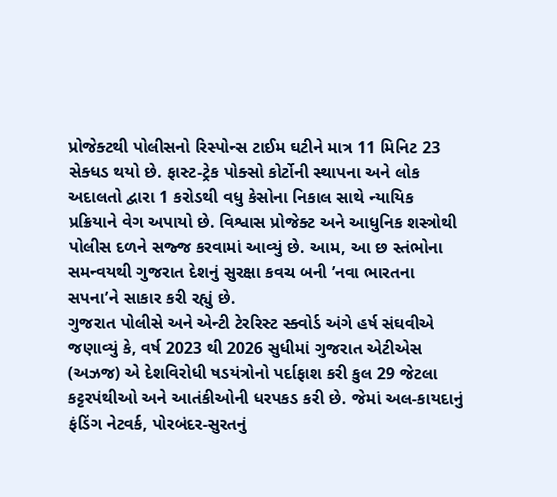પ્રોજેક્ટથી પોલીસનો રિસ્પોન્સ ટાઈમ ઘટીને માત્ર 11 મિનિટ 23 સેક્ધડ થયો છે. ફાસ્ટ-ટ્રેક પોક્સો કોર્ટોની સ્થાપના અને લોક અદાલતો દ્વારા 1 કરોડથી વધુ કેસોના નિકાલ સાથે ન્યાયિક પ્રક્રિયાને વેગ અપાયો છે. વિશ્વાસ પ્રોજેક્ટ અને આધુનિક શસ્ત્રોથી પોલીસ દળને સજ્જ કરવામાં આવ્યું છે. આમ, આ છ સ્તંભોના સમન્વયથી ગુજરાત દેશનું સુરક્ષા કવચ બની ’નવા ભારતના સપના’ને સાકાર કરી રહ્યું છે.
ગુજરાત પોલીસે અને એન્ટી ટેરરિસ્ટ સ્ક્વોર્ડ અંગે હર્ષ સંઘવીએ જણાવ્યું કે, વર્ષ 2023 થી 2026 સુધીમાં ગુજરાત એટીએસ (અઝજ) એ દેશવિરોધી ષડયંત્રોનો પર્દાફાશ કરી કુલ 29 જેટલા કટ્ટરપંથીઓ અને આતંકીઓની ધરપકડ કરી છે. જેમાં અલ-કાયદાનું ફંડિંગ નેટવર્ક, પોરબંદર-સુરતનું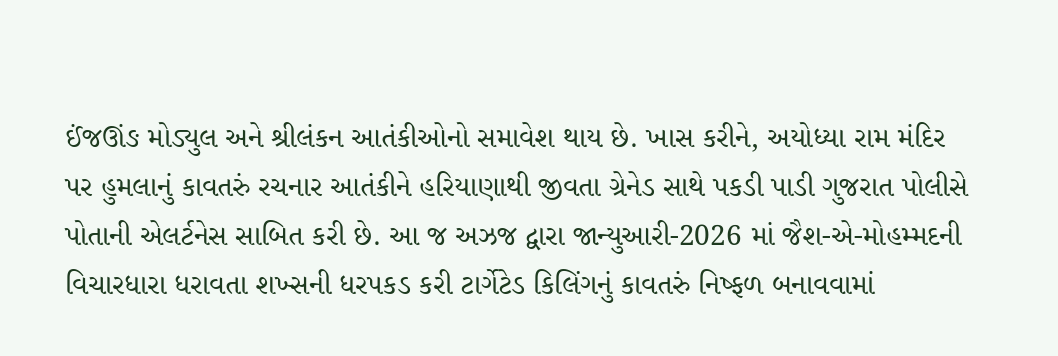ઈંજઊંઙ મોડ્યુલ અને શ્રીલંકન આતંકીઓનો સમાવેશ થાય છે. ખાસ કરીને, અયોધ્યા રામ મંદિર પર હુમલાનું કાવતરું રચનાર આતંકીને હરિયાણાથી જીવતા ગ્રેનેડ સાથે પકડી પાડી ગુજરાત પોલીસે પોતાની એલર્ટનેસ સાબિત કરી છે. આ જ અઝજ દ્વારા જાન્યુઆરી-2026 માં જૈશ-એ-મોહમ્મદની વિચારધારા ધરાવતા શખ્સની ધરપકડ કરી ટાર્ગેટેડ કિલિંગનું કાવતરું નિષ્ફળ બનાવવામાં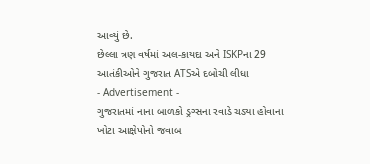આવ્યું છે.
છેલ્લા ત્રણ વર્ષમાં અલ-કાયદા અને ISKPના 29 આતંકીઓને ગુજરાત ATSએ દબોચી લીધા
- Advertisement -
ગુજરાતમાં નાના બાળકો ડ્રગ્સના રવાડે ચડ્યા હોવાના ખોટા આક્ષેપોનો જવાબ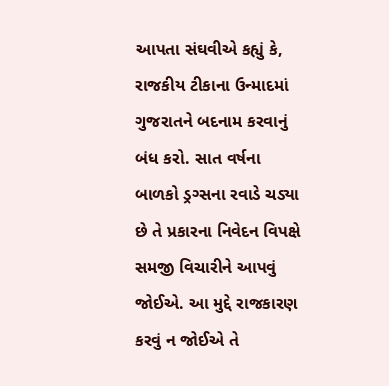આપતા સંઘવીએ કહ્યું કે, રાજકીય ટીકાના ઉન્માદમાં ગુજરાતને બદનામ કરવાનું બંધ કરો. સાત વર્ષના બાળકો ડ્રગ્સના રવાડે ચડ્યા છે તે પ્રકારના નિવેદન વિપક્ષે સમજી વિચારીને આપવું જોઈએ. આ મુદ્દે રાજકારણ કરવું ન જોઈએ તે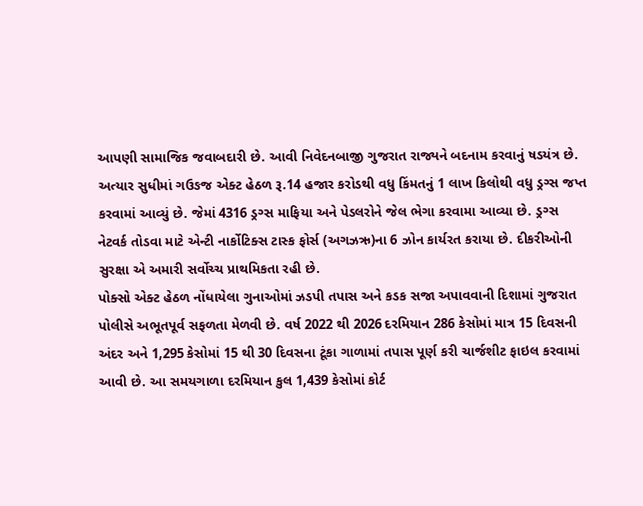આપણી સામાજિક જવાબદારી છે. આવી નિવેદનબાજી ગુજરાત રાજ્યને બદનામ કરવાનું ષડયંત્ર છે. અત્યાર સુધીમાં ગઉઙજ એક્ટ હેઠળ રૂ.14 હજાર કરોડથી વધુ કિંમતનું 1 લાખ કિલોથી વધુ ડ્રગ્સ જપ્ત કરવામાં આવ્યું છે. જેમાં 4316 ડ્રગ્સ માફિયા અને પેડલરોને જેલ ભેગા કરવામા આવ્યા છે. ડ્રગ્સ નેટવર્ક તોડવા માટે એન્ટી નાર્કોટિક્સ ટાસ્ક ફોર્સ (અગઝઋ)ના 6 ઝોન કાર્યરત કરાયા છે. દીકરીઓની સુરક્ષા એ અમારી સર્વોચ્ચ પ્રાથમિકતા રહી છે.
પોક્સો એક્ટ હેઠળ નોંધાયેલા ગુનાઓમાં ઝડપી તપાસ અને કડક સજા અપાવવાની દિશામાં ગુજરાત પોલીસે અભૂતપૂર્વ સફળતા મેળવી છે. વર્ષ 2022 થી 2026 દરમિયાન 286 કેસોમાં માત્ર 15 દિવસની અંદર અને 1,295 કેસોમાં 15 થી 30 દિવસના ટૂંકા ગાળામાં તપાસ પૂર્ણ કરી ચાર્જશીટ ફાઇલ કરવામાં આવી છે. આ સમયગાળા દરમિયાન કુલ 1,439 કેસોમાં કોર્ટ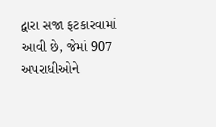દ્વારા સજા ફટકારવામાં આવી છે, જેમાં 907 અપરાધીઓને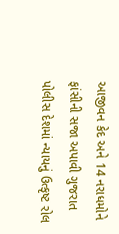આજીવન કેદ અને 14 નરાધમોને ફાંસીની સજા અપાવી ગુજરાત પોલીસ દેશમાં ન્યાયનું ઉત્કૃષ્ટ રોલ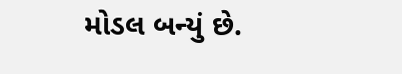મોડલ બન્યું છે.